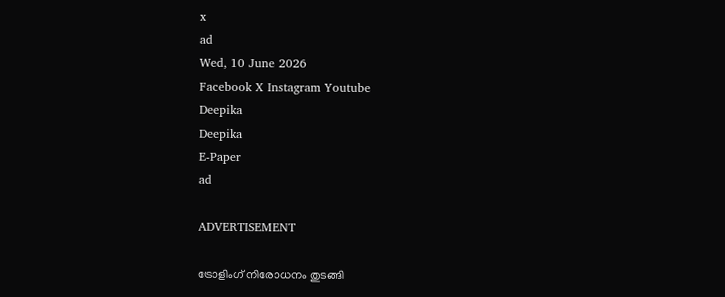x
ad
Wed, 10 June 2026
Facebook X Instagram Youtube
Deepika
Deepika
E-Paper
ad

ADVERTISEMENT

ട്രോളിംഗ് നിരോധനം തുടങ്ങി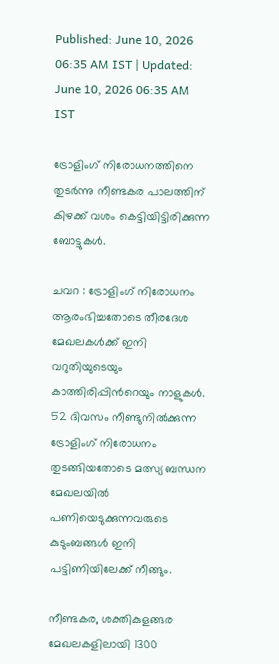Published: June 10, 2026 06:35 AM IST | Updated: June 10, 2026 06:35 AM IST

ട്രോളിംഗ് നിരോധനത്തിനെ തുടർന്നു നീണ്ടകര പാലത്തിന് കിഴക്ക് വശം കെട്ടിയിട്ടിരിക്കുന്ന ബോട്ടുകൾ.

ചവറ : ട്രോളിംഗ് നിരോധനം ആരംഭിച്ചതോടെ തീരദേശ മേഖലകള്‍ക്ക് ഇനി വറുതിയുടെയും കാത്തിരിപ്പിന്‍റെയും നാളുകൾ. 52 ദിവസം നീണ്ടുനില്‍ക്കുന്ന ട്രോളിംഗ് നിരോധനം തുടങ്ങിയതോടെ മത്സ്യ ബന്ധന മേഖലയിൽ പണിയെടുക്കുന്നവരുടെ കുടുംബങ്ങൾ ഇനി പട്ടിണിയിലേക്ക് നീങ്ങും.

നീണ്ടകര, ശക്തികുളങ്ങര മേഖലകളിലായി 1300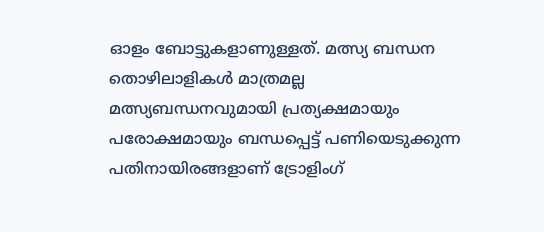ഓളം ബോട്ടുകളാണുള്ളത്. മത്സ്യ ബന്ധന തൊഴിലാളികള്‍ മാത്രമല്ല മത്സ്യബന്ധനവുമായി പ്രത്യക്ഷമായും പരോക്ഷമായും ബന്ധപ്പെട്ട് പണിയെടുക്കുന്ന പതിനായിരങ്ങളാണ് ട്രോളിംഗ്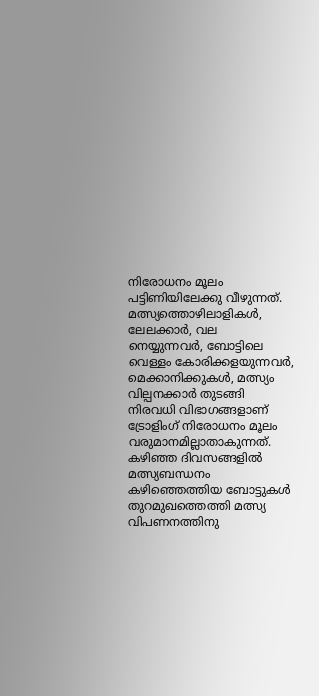നിരോധനം മൂലം പട്ടിണിയിലേക്കു വീഴുന്നത്. മത്സ്യത്തൊഴിലാളികള്‍, ലേലക്കാര്‍, വല നെയ്യുന്നവര്‍, ബോട്ടിലെ വെള്ളം കോരിക്കളയുന്നവര്‍, മെക്കാനിക്കുകള്‍, മത്സ്യം വില്പനക്കാര്‍ തുടങ്ങി നിരവധി വിഭാഗങ്ങളാണ് ട്രോളിംഗ് നിരോധനം മൂലം വരുമാനമില്ലാതാകുന്നത്. കഴിഞ്ഞ ദിവസങ്ങളില്‍ മത്സ്യബന്ധനം കഴിഞ്ഞെത്തിയ ബോട്ടുകള്‍ തുറമുഖത്തെത്തി മത്സ്യ വിപണനത്തിനു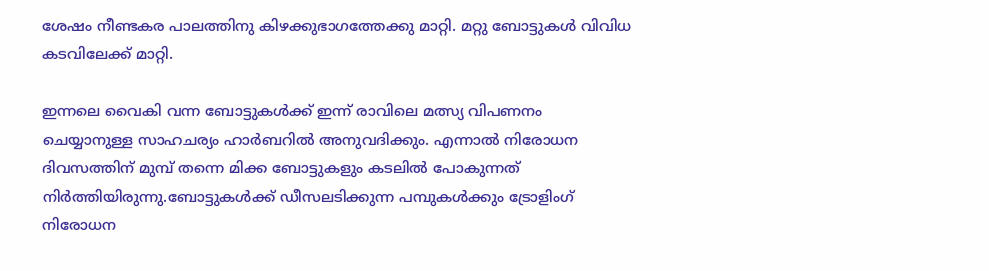ശേഷം നീണ്ടകര പാലത്തിനു കിഴക്കുഭാഗത്തേക്കു മാറ്റി. മറ്റു ബോട്ടുകൾ വിവിധ കടവിലേക്ക് മാറ്റി.

ഇന്നലെ വൈകി വന്ന ബോട്ടുകൾക്ക് ഇന്ന് രാവിലെ മത്സ്യ വിപണനം ചെയ്യാനുള്ള സാഹചര്യം ഹാർബറിൽ അനുവദിക്കും. എന്നാൽ നിരോധന ദിവസത്തിന് മുമ്പ് തന്നെ മിക്ക ബോട്ടുകളും കടലില്‍ പോകുന്നത് നിര്‍ത്തിയിരുന്നു.ബോട്ടുകൾക്ക് ഡീസലടിക്കുന്ന പമ്പുകൾക്കും ട്രോളിംഗ് നിരോധന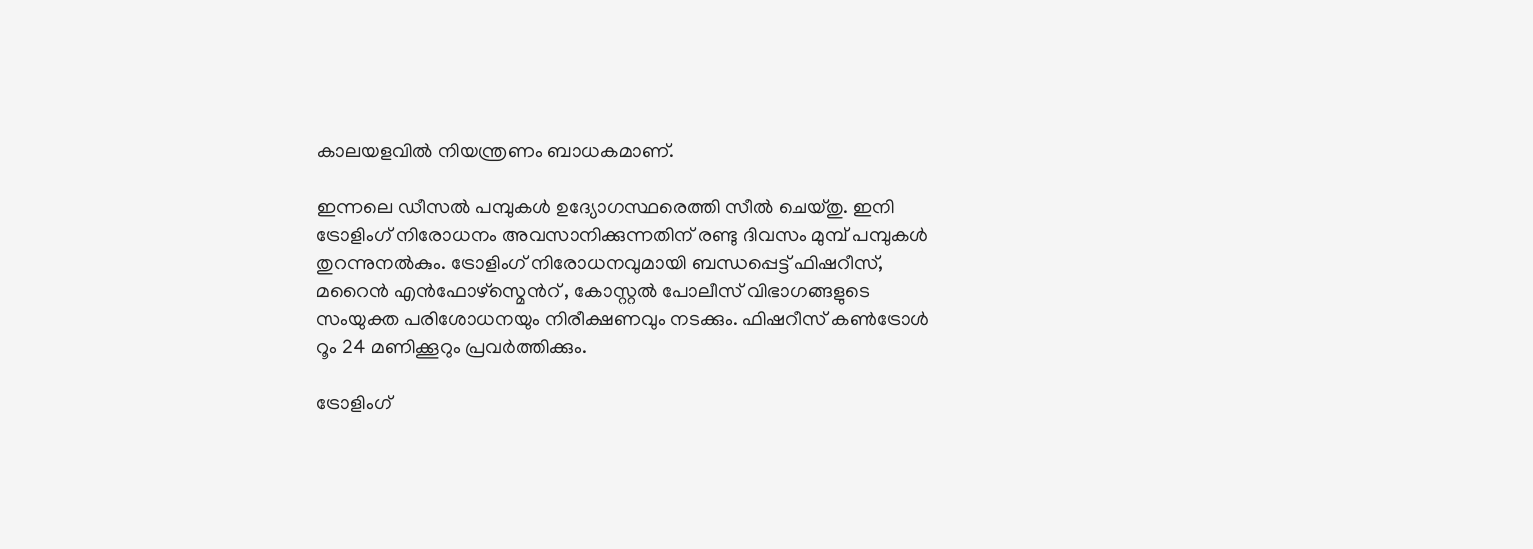കാലയളവിൽ നിയന്ത്രണം ബാധകമാണ്.

ഇന്നലെ ഡീസൽ പമ്പുകൾ ഉദ്യോഗസ്ഥരെത്തി സീൽ ചെയ്തു. ഇനി ട്രോളിംഗ് നിരോധനം അവസാനിക്കുന്നതിന് രണ്ടു ദിവസം മുമ്പ് പമ്പുകൾ തുറന്നുനൽകും. ട്രോളിംഗ് നിരോധനവുമായി ബന്ധപ്പെട്ട് ഫിഷറീസ്, മറൈന്‍ എന്‍ഫോഴ്സ്മെന്‍റ് , കോസ്റ്റൽ പോലീസ് വിഭാഗങ്ങളുടെ സംയുക്ത പരിശോധനയും നിരീക്ഷണവും നടക്കും. ഫിഷറീസ് കണ്‍ട്രോള്‍ റൂം 24 മണിക്കൂറും പ്രവര്‍ത്തിക്കും.

ട്രോളിംഗ്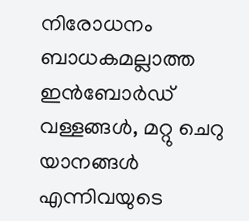നിരോധനം ബാധകമല്ലാത്ത ഇന്‍ബോര്‍ഡ് വള്ളങ്ങള്‍, മറ്റു ചെറു യാനങ്ങള്‍ എന്നിവയുടെ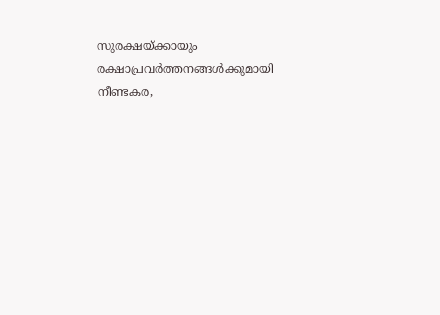സുരക്ഷയ്ക്കായും രക്ഷാപ്രവര്‍ത്തനങ്ങള്‍ക്കുമായി നീണ്ടകര,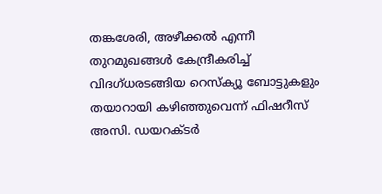തങ്കശേരി, അഴീക്കല്‍ എന്നീ തുറമുഖങ്ങള്‍ കേന്ദ്രീകരിച്ച് വിദഗ്ധരടങ്ങിയ റെസ്ക്യൂ ബോട്ടുകളും തയാറായി കഴിഞ്ഞുവെന്ന് ഫിഷറീസ് അസി. ഡയറക്‌ടർ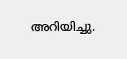അറിയിച്ചു.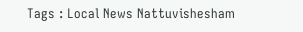Tags : Local News Nattuvishesham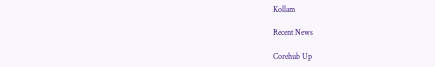Kollam

Recent News

Corehub Up